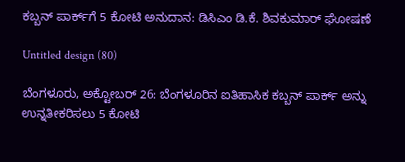ಕಬ್ಬನ್ ಪಾರ್ಕ್‌ಗೆ 5 ಕೋಟಿ ಅನುದಾನ: ಡಿಸಿಎಂ ಡಿ.ಕೆ. ಶಿವಕುಮಾರ್ ಘೋಷಣೆ

Untitled design (80)

ಬೆಂಗಳೂರು, ಅಕ್ಟೋಬರ್ 26: ಬೆಂಗಳೂರಿನ ಐತಿಹಾಸಿಕ ಕಬ್ಬನ್ ಪಾರ್ಕ್ ಅನ್ನು ಉನ್ನತೀಕರಿಸಲು 5 ಕೋಟಿ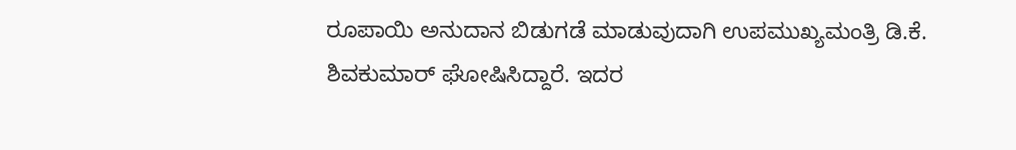ರೂಪಾಯಿ ಅನುದಾನ ಬಿಡುಗಡೆ ಮಾಡುವುದಾಗಿ ಉಪಮುಖ್ಯಮಂತ್ರಿ ಡಿ.ಕೆ. ಶಿವಕುಮಾರ್ ಘೋಷಿಸಿದ್ದಾರೆ. ಇದರ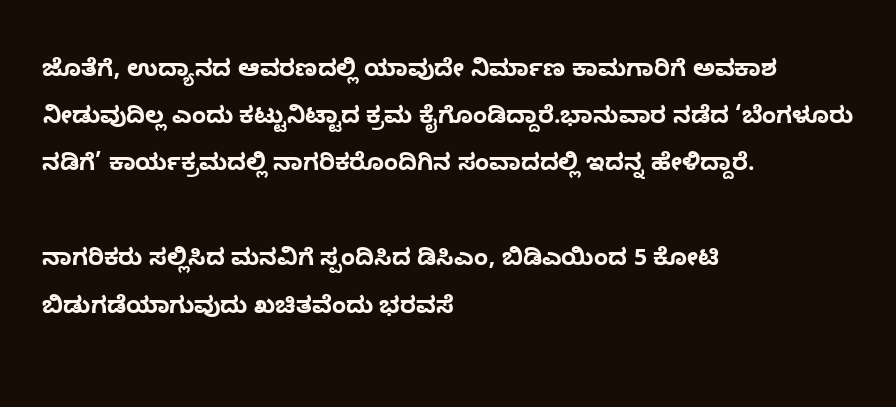ಜೊತೆಗೆ, ಉದ್ಯಾನದ ಆವರಣದಲ್ಲಿ ಯಾವುದೇ ನಿರ್ಮಾಣ ಕಾಮಗಾರಿಗೆ ಅವಕಾಶ ನೀಡುವುದಿಲ್ಲ ಎಂದು ಕಟ್ಟುನಿಟ್ಟಾದ ಕ್ರಮ ಕೈಗೊಂಡಿದ್ದಾರೆ.ಭಾನುವಾರ ನಡೆದ ‘ಬೆಂಗಳೂರು ನಡಿಗೆ’ ಕಾರ್ಯಕ್ರಮದಲ್ಲಿ ನಾಗರಿಕರೊಂದಿಗಿನ ಸಂವಾದದಲ್ಲಿ ಇದನ್ನ ಹೇಳಿದ್ದಾರೆ.

ನಾಗರಿಕರು ಸಲ್ಲಿಸಿದ ಮನವಿಗೆ ಸ್ಪಂದಿಸಿದ ಡಿಸಿಎಂ, ಬಿಡಿಎಯಿಂದ 5 ಕೋಟಿ ಬಿಡುಗಡೆಯಾಗುವುದು ಖಚಿತವೆಂದು ಭರವಸೆ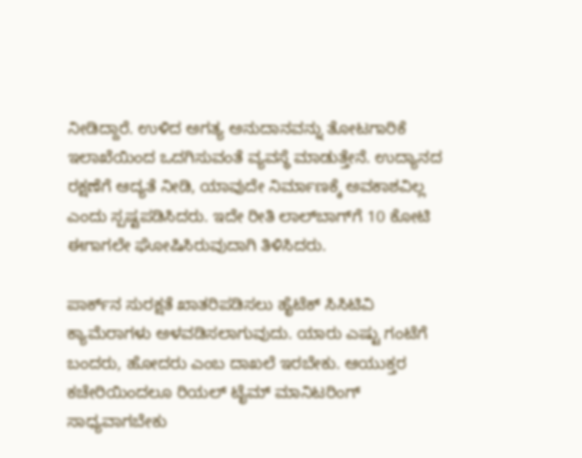ನೀಡಿದ್ದಾರೆ. ಉಳಿದ ಅಗತ್ಯ ಅನುದಾನವನ್ನು ತೋಟಗಾರಿಕೆ ಇಲಾಖೆಯಿಂದ ಒದಗಿಸುವಂತೆ ವ್ಯವಸ್ಥೆ ಮಾಡುತ್ತೇನೆ. ಉದ್ಯಾನದ ರಕ್ಷಣೆಗೆ ಆದ್ಯತೆ ನೀಡಿ, ಯಾವುದೇ ನಿರ್ಮಾಣಕ್ಕೆ ಅವಕಾಶವಿಲ್ಲ ಎಂದು ಸ್ಪಷ್ಟಪಡಿಸಿದರು. ಇದೇ ರೀತಿ ಲಾಲ್‌ಬಾಗ್‌ಗೆ 10 ಕೋಟಿ ಈಗಾಗಲೇ ಘೋಷಿಸಿರುವುದಾಗಿ ತಿಳಿಸಿದರು.

ಪಾರ್ಕ್‌ನ ಸುರಕ್ಷತೆ ಖಾತರಿಪಡಿಸಲು ಹೈಟೆಕ್ ಸಿಸಿಟಿವಿ ಕ್ಯಾಮೆರಾಗಳು ಅಳವಡಿಸಲಾಗುವುದು. ಯಾರು ಎಷ್ಟು ಗಂಟೆಗೆ ಬಂದರು, ಹೋದರು ಎಂಬ ದಾಖಲೆ ಇರಬೇಕು. ಆಯುಕ್ತರ ಕಚೇರಿಯಿಂದಲೂ ರಿಯಲ್ ಟೈಮ್ ಮಾನಿಟರಿಂಗ್ ಸಾಧ್ಯವಾಗಬೇಕು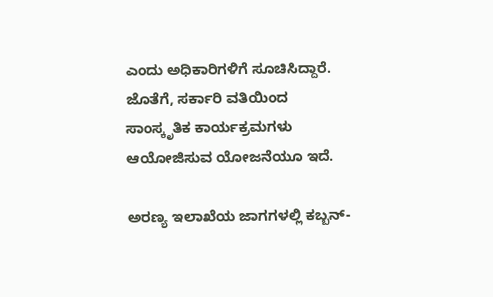ಎಂದು ಅಧಿಕಾರಿಗಳಿಗೆ ಸೂಚಿಸಿದ್ದಾರೆ. ಜೊತೆಗೆ, ಸರ್ಕಾರಿ ವತಿಯಿಂದ ಸಾಂಸ್ಕೃತಿಕ ಕಾರ್ಯಕ್ರಮಗಳು ಆಯೋಜಿಸುವ ಯೋಜನೆಯೂ ಇದೆ.

ಅರಣ್ಯ ಇಲಾಖೆಯ ಜಾಗಗಳಲ್ಲಿ ಕಬ್ಬನ್-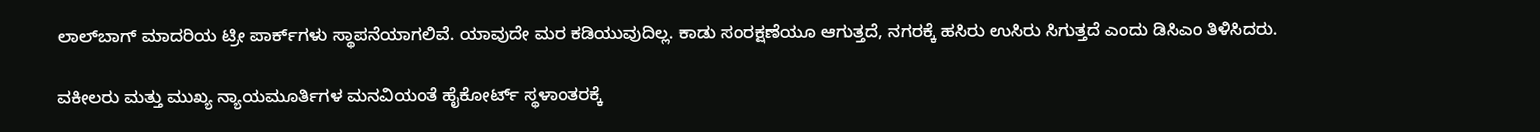ಲಾಲ್‌ಬಾಗ್ ಮಾದರಿಯ ಟ್ರೀ ಪಾರ್ಕ್‌ಗಳು ಸ್ಥಾಪನೆಯಾಗಲಿವೆ. ಯಾವುದೇ ಮರ ಕಡಿಯುವುದಿಲ್ಲ. ಕಾಡು ಸಂರಕ್ಷಣೆಯೂ ಆಗುತ್ತದೆ, ನಗರಕ್ಕೆ ಹಸಿರು ಉಸಿರು ಸಿಗುತ್ತದೆ ಎಂದು ಡಿಸಿಎಂ ತಿಳಿಸಿದರು.

ವಕೀಲರು ಮತ್ತು ಮುಖ್ಯ ನ್ಯಾಯಮೂರ್ತಿಗಳ ಮನವಿಯಂತೆ ಹೈಕೋರ್ಟ್ ಸ್ಥಳಾಂತರಕ್ಕೆ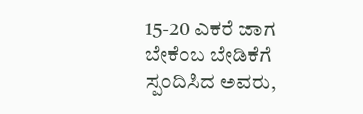15-20 ಎಕರೆ ಜಾಗ ಬೇಕೆಂಬ ಬೇಡಿಕೆಗೆ ಸ್ಪಂದಿಸಿದ ಅವರು,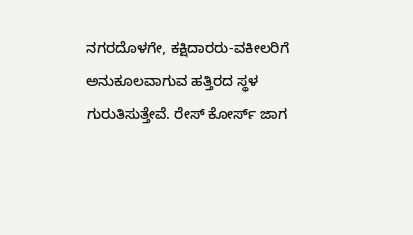ನಗರದೊಳಗೇ, ಕಕ್ಷಿದಾರರು-ವಕೀಲರಿಗೆ ಅನುಕೂಲವಾಗುವ ಹತ್ತಿರದ ಸ್ಥಳ ಗುರುತಿಸುತ್ತೇವೆ. ರೇಸ್ ಕೋರ್ಸ್ ಜಾಗ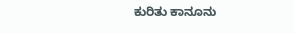ಕುರಿತು ಕಾನೂನು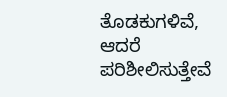ತೊಡಕುಗಳಿವೆ, ಆದರೆ ಪರಿಶೀಲಿಸುತ್ತೇವೆ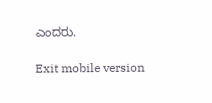ಎಂದರು.

Exit mobile version